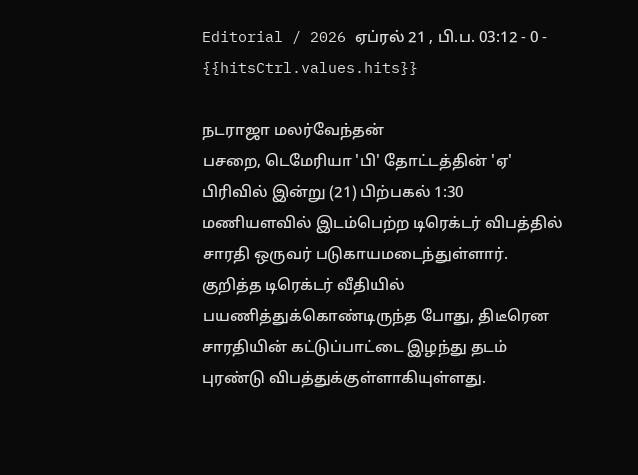Editorial / 2026 ஏப்ரல் 21 , பி.ப. 03:12 - 0 - {{hitsCtrl.values.hits}}

நடராஜா மலர்வேந்தன்
பசறை, டெமேரியா 'பி' தோட்டத்தின் 'ஏ' பிரிவில் இன்று (21) பிற்பகல் 1:30 மணியளவில் இடம்பெற்ற டிரெக்டர் விபத்தில் சாரதி ஒருவர் படுகாயமடைந்துள்ளார்.
குறித்த டிரெக்டர் வீதியில் பயணித்துக்கொண்டிருந்த போது, திடீரென சாரதியின் கட்டுப்பாட்டை இழந்து தடம் புரண்டு விபத்துக்குள்ளாகியுள்ளது.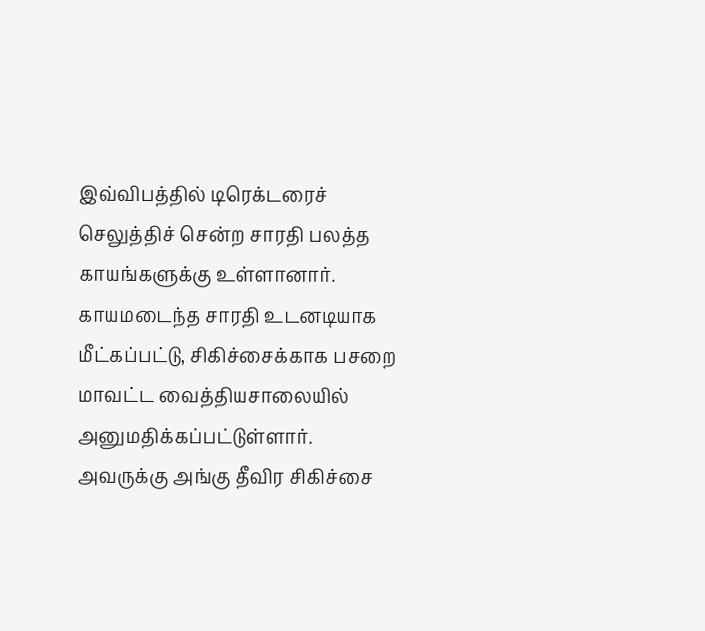இவ்விபத்தில் டிரெக்டரைச் செலுத்திச் சென்ற சாரதி பலத்த காயங்களுக்கு உள்ளானார்.
காயமடைந்த சாரதி உடனடியாக மீட்கப்பட்டு, சிகிச்சைக்காக பசறை மாவட்ட வைத்தியசாலையில் அனுமதிக்கப்பட்டுள்ளார். அவருக்கு அங்கு தீவிர சிகிச்சை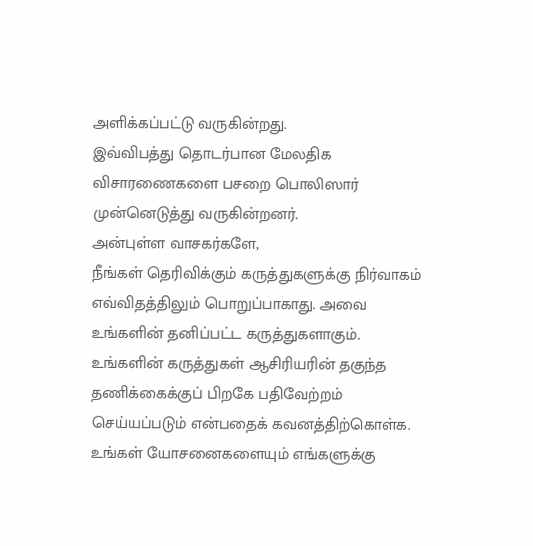அளிக்கப்பட்டு வருகின்றது.
இவ்விபத்து தொடர்பான மேலதிக விசாரணைகளை பசறை பொலிஸார் முன்னெடுத்து வருகின்றனர்.
அன்புள்ள வாசகர்களே,
நீங்கள் தெரிவிக்கும் கருத்துகளுக்கு நிர்வாகம் எவ்விதத்திலும் பொறுப்பாகாது. அவை உங்களின் தனிப்பட்ட கருத்துகளாகும். உங்களின் கருத்துகள் ஆசிரியரின் தகுந்த தணிக்கைக்குப் பிறகே பதிவேற்றம் செய்யப்படும் என்பதைக் கவனத்திற்கொள்க. உங்கள் யோசனைகளையும் எங்களுக்கு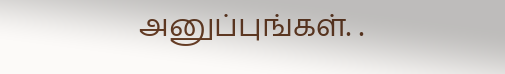அனுப்புங்கள். .